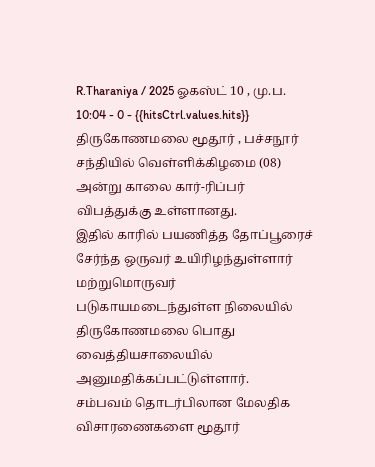R.Tharaniya / 2025 ஓகஸ்ட் 10 , மு.ப. 10:04 - 0 - {{hitsCtrl.values.hits}}
திருகோணமலை மூதூர் , பச்சநூர் சந்தியில் வெள்ளிக்கிழமை (08) அன்று காலை கார்-ரிப்பர் விபத்துக்கு உள்ளானது.
இதில் காரில் பயணித்த தோப்பூரைச் சேர்ந்த ஒருவர் உயிரிழந்துள்ளார் மற்றுமொருவர் படுகாயமடைந்துள்ள நிலையில் திருகோணமலை பொது வைத்தியசாலையில் அனுமதிக்கப்பட்டுள்ளார்.
சம்பவம் தொடர்பிலான மேலதிக விசாரணைகளை மூதூர்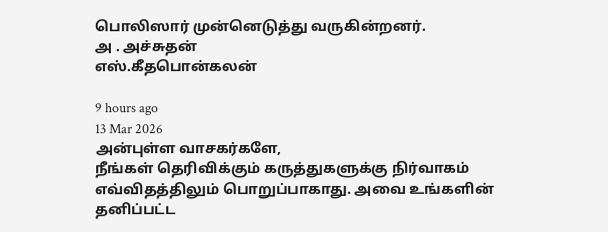பொலிஸார் முன்னெடுத்து வருகின்றனர்.
அ . அச்சுதன்
எஸ்.கீதபொன்கலன்

9 hours ago
13 Mar 2026
அன்புள்ள வாசகர்களே,
நீங்கள் தெரிவிக்கும் கருத்துகளுக்கு நிர்வாகம் எவ்விதத்திலும் பொறுப்பாகாது. அவை உங்களின் தனிப்பட்ட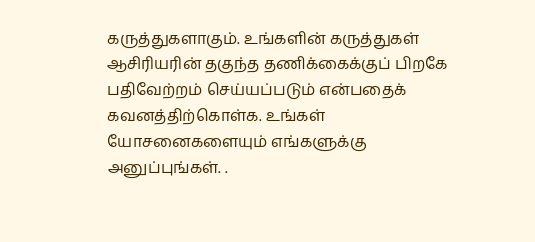கருத்துகளாகும். உங்களின் கருத்துகள் ஆசிரியரின் தகுந்த தணிக்கைக்குப் பிறகே பதிவேற்றம் செய்யப்படும் என்பதைக் கவனத்திற்கொள்க. உங்கள் யோசனைகளையும் எங்களுக்கு அனுப்புங்கள். .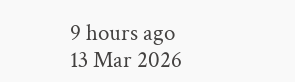9 hours ago
13 Mar 2026